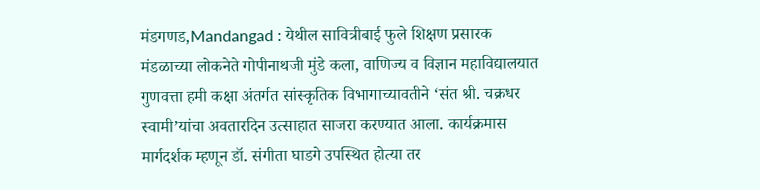मंडगणड,Mandangad : येथील सावित्रीबाई फुले शिक्षण प्रसारक मंडळाच्या लोकनेते गोपीनाथजी मुंडे कला, वाणिज्य व विज्ञान महाविद्यालयात गुणवत्ता हमी कक्षा अंतर्गत सांस्कृतिक विभागाच्यावतीने ‘संत श्री. चक्रधर स्वामी’यांचा अवतारदिन उत्साहात साजरा करण्यात आला. कार्यक्रमास मार्गदर्शक म्हणून डॉ. संगीता घाडगे उपस्थित होत्या तर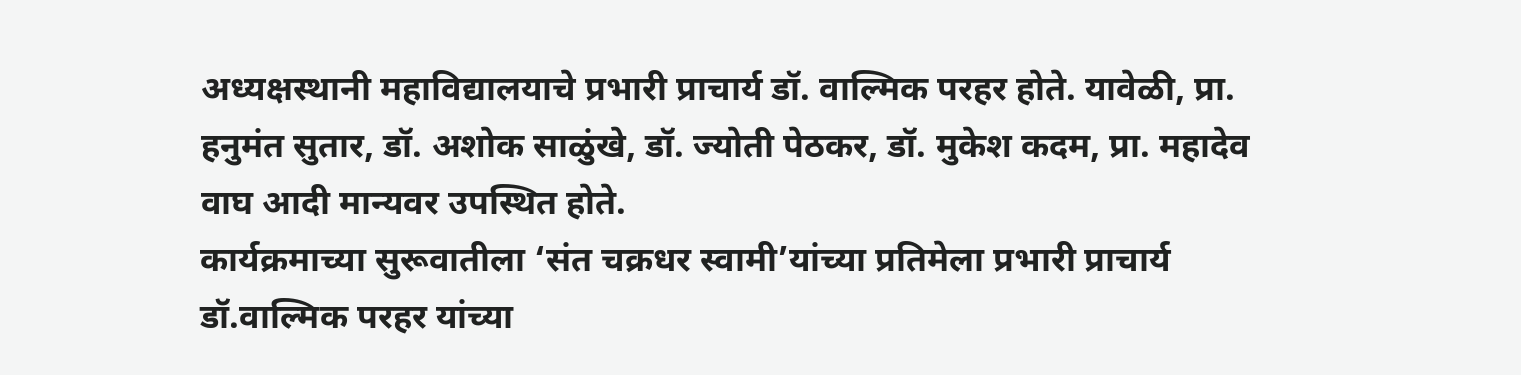अध्यक्षस्थानी महाविद्यालयाचे प्रभारी प्राचार्य डॉ. वाल्मिक परहर होते. यावेळी, प्रा. हनुमंत सुतार, डॉ. अशोक साळुंखे, डॉ. ज्योती पेठकर, डॉ. मुकेश कदम, प्रा. महादेव वाघ आदी मान्यवर उपस्थित होते.
कार्यक्रमाच्या सुरूवातीला ‘संत चक्रधर स्वामी’यांच्या प्रतिमेला प्रभारी प्राचार्य डॉ.वाल्मिक परहर यांच्या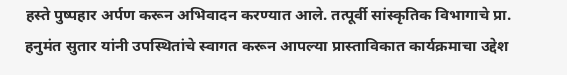हस्ते पुष्पहार अर्पण करून अभिवादन करण्यात आले. तत्पूर्वी सांस्कृतिक विभागाचे प्रा. हनुमंत सुतार यांनी उपस्थितांचे स्वागत करून आपल्या प्रास्ताविकात कार्यक्रमाचा उद्देश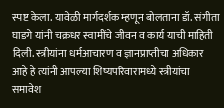स्पष्ट केला. यावेळी मार्गदर्शक म्हणून बोलताना डॉ. संगीता घाडगे यांनी चक्रधर स्वामींचे जीवन व कार्य याची माहिती दिली. स्त्रीयांना धर्मआचारण व ज्ञानप्राप्तीचा अधिकार आहे हे त्यांनी आपल्या शिष्यपरिवारामध्ये स्त्रीयांचा समावेश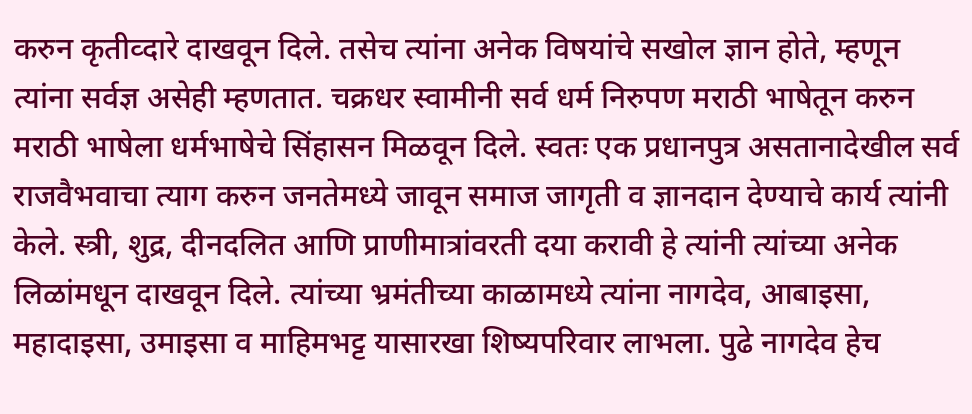करुन कृतीव्दारे दाखवून दिले. तसेच त्यांना अनेक विषयांचे सखोल ज्ञान होते, म्हणून त्यांना सर्वज्ञ असेही म्हणतात. चक्रधर स्वामीनी सर्व धर्म निरुपण मराठी भाषेतून करुन मराठी भाषेला धर्मभाषेचे सिंहासन मिळवून दिले. स्वतः एक प्रधानपुत्र असतानादेखील सर्व राजवैभवाचा त्याग करुन जनतेमध्ये जावून समाज जागृती व ज्ञानदान देण्याचे कार्य त्यांनी केले. स्त्री, शुद्र, दीनदलित आणि प्राणीमात्रांवरती दया करावी हे त्यांनी त्यांच्या अनेक लिळांमधून दाखवून दिले. त्यांच्या भ्रमंतीच्या काळामध्ये त्यांना नागदेव, आबाइसा, महादाइसा, उमाइसा व माहिमभट्ट यासारखा शिष्यपरिवार लाभला. पुढे नागदेव हेच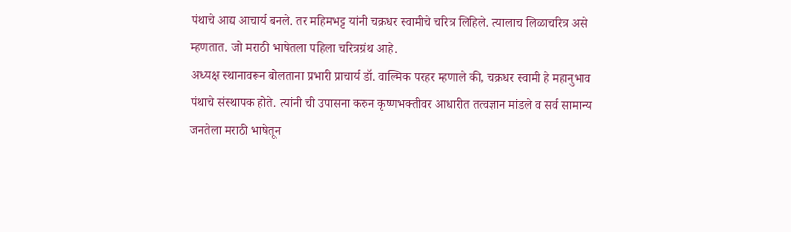पंथाचे आद्य आचार्य बनले. तर महिमभट्ट यांनी चक्रधर स्वामीचे चरित्र लिहिले. त्यालाच लिळाचरित्र असे म्हणतात. जो मराठी भाषेतला पहिला चरित्रग्रंथ आहे.
अध्यक्ष स्थानावरून बोलताना प्रभारी प्राचार्य डॉ. वाल्मिक परहर म्हणाले की, चक्रधर स्वामी हे महानुभाव पंथाचे संस्थापक होते. त्यांनी ची उपासना करुन कृष्णभक्तीवर आधारीत तत्वज्ञान मांडले व सर्व सामान्य जनतेला मराठी भाषेतून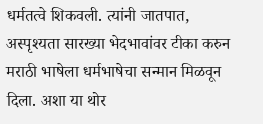धर्मतत्वे शिकवली. त्यांनी जातपात, अस्पृश्यता सारख्या भेदभावांवर टीका करुन मराठी भाषेला धर्मभाषेचा सन्मान मिळवून दिला. अशा या थोर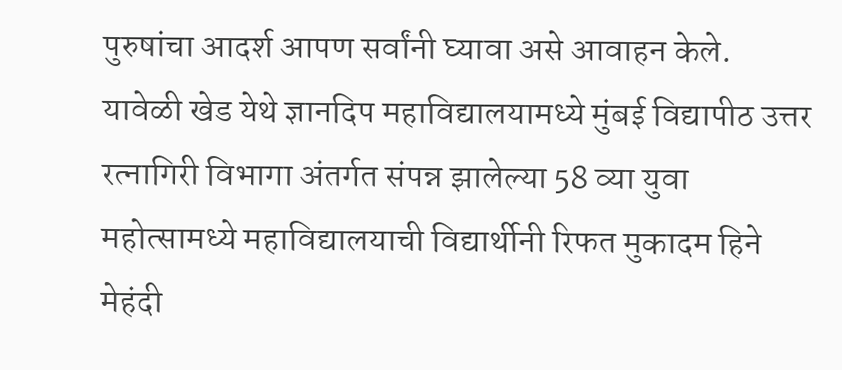पुरुषांचा आदर्श आपण सर्वांनी घ्यावा असे आवाहन केले.
यावेळी खेड येथे ज्ञानदिप महाविद्यालयामध्ये मुंबई विद्यापीठ उत्तर रत्नागिरी विभागा अंतर्गत संपन्न झालेल्या 58 व्या युवा महोत्सामध्ये महाविद्यालयाची विद्यार्थीनी रिफत मुकादम हिने मेहंदी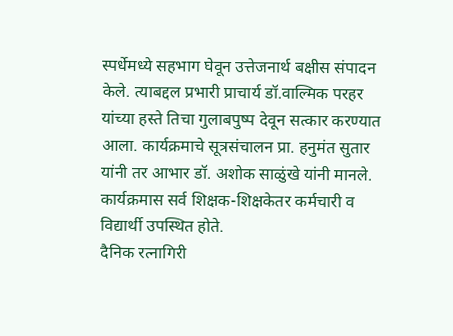स्पर्धेमध्ये सहभाग घेवून उत्तेजनार्थ बक्षीस संपादन केले. त्याबद्दल प्रभारी प्राचार्य डॉ.वाल्मिक परहर यांच्या हस्ते तिचा गुलाबपुष्प देवून सत्कार करण्यात आला. कार्यक्रमाचे सूत्रसंचालन प्रा. हनुमंत सुतार यांनी तर आभार डॉ. अशोक साळुंखे यांनी मानले. कार्यक्रमास सर्व शिक्षक-शिक्षकेतर कर्मचारी व विद्यार्थी उपस्थित होते.
दैनिक रत्नागिरी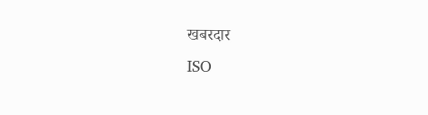खबरदार
ISO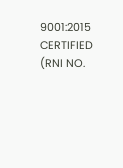9001:2015 CERTIFIED
(RNI NO.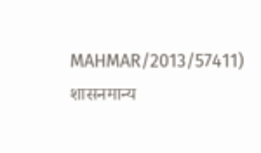MAHMAR/2013/57411)
शासनमान्य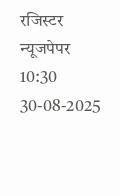रजिस्टर न्यूजपेपर
10:30 30-08-2025